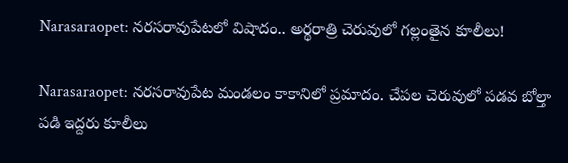Narasaraopet: నరసరావుపేటలో విషాదం.. అర్థరాత్రి చెరువులో గల్లంతైన కూలీలు!

Narasaraopet: నరసరావుపేట మండలం కాకానిలో ప్రమాదం. చేపల చెరువులో పడవ బోల్తా పడి ఇద్దరు కూలీలు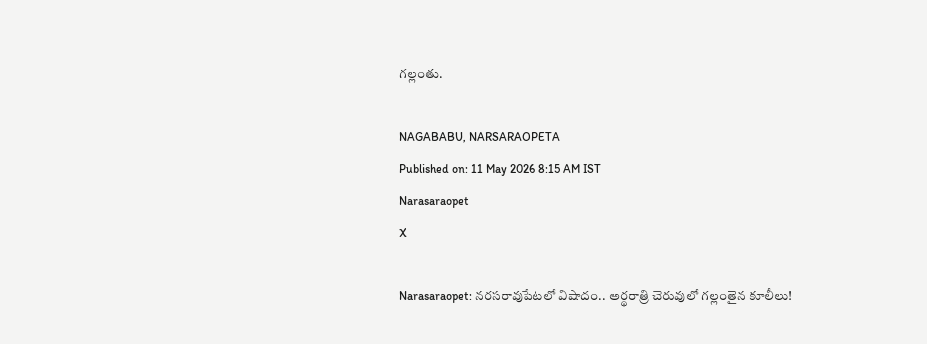గల్లంతు.

NAGABABU, NARSARAOPETA
Published on: 11 May 2026 8:15 AM IST
Narasaraopet
X

Narasaraopet: నరసరావుపేటలో విషాదం.. అర్థరాత్రి చెరువులో గల్లంతైన కూలీలు!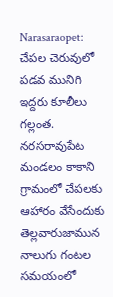Narasaraopet: చేపల చెరువులో పడవ మునిగి ఇద్దరు కూలీలు గల్లంత. నరసరావుపేట మండలం కాకాని గ్రామంలో చేపలకు ఆహారం వేసేందుకు తెల్లవారుజామున నాలుగు గంటల సమయంలో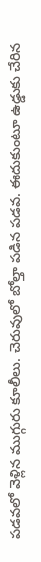పడవలో వెళ్లిన ముగ్గురు కూలీలు. చెరువులో బోల్తా పడిన పడవ. ఈదుకుంటూ ఉడ్డుకు చేరిన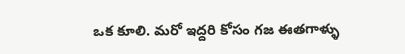ఒక కూలి. మరో ఇద్దరి కోసం గజ ఈతగాళ్ళు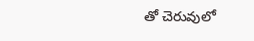తో చెరువులో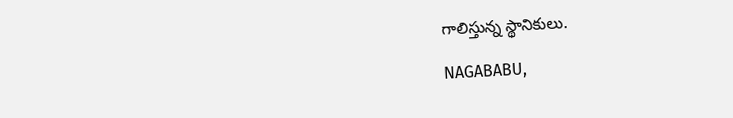గాలిస్తున్న స్థానికులు.

NAGABABU,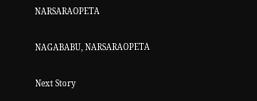NARSARAOPETA

NAGABABU, NARSARAOPETA

Next Story